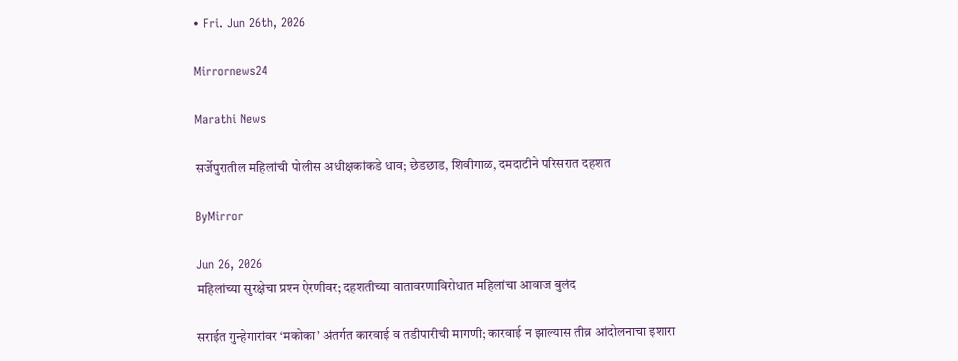• Fri. Jun 26th, 2026

Mirrornews24

Marathi News

सर्जेपुरातील महिलांची पोलीस अधीक्षकांकडे धाव; छेडछाड, शिवीगाळ, दमदाटीने परिसरात दहशत

ByMirror

Jun 26, 2026
महिलांच्या सुरक्षेचा प्रश्‍न ऐरणीवर; दहशतीच्या वातावरणाविरोधात महिलांचा आवाज बुलंद

सराईत गुन्हेगारांवर ‘मकोका’ अंतर्गत कारवाई व तडीपारीची मागणी; कारवाई न झाल्यास तीव्र आंदोलनाचा इशारा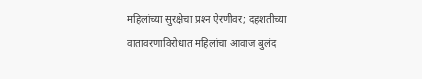महिलांच्या सुरक्षेचा प्रश्‍न ऐरणीवर; दहशतीच्या वातावरणाविरोधात महिलांचा आवाज बुलंद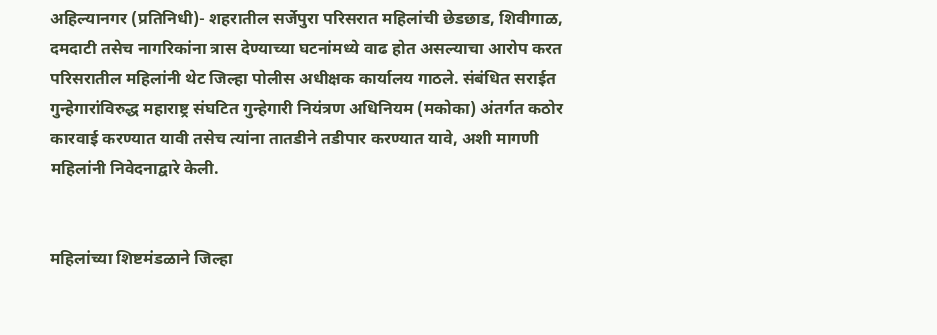अहिल्यानगर (प्रतिनिधी)- शहरातील सर्जेपुरा परिसरात महिलांची छेडछाड, शिवीगाळ, दमदाटी तसेच नागरिकांना त्रास देण्याच्या घटनांमध्ये वाढ होत असल्याचा आरोप करत परिसरातील महिलांनी थेट जिल्हा पोलीस अधीक्षक कार्यालय गाठले. संबंधित सराईत गुन्हेगारांविरुद्ध महाराष्ट्र संघटित गुन्हेगारी नियंत्रण अधिनियम (मकोका) अंतर्गत कठोर कारवाई करण्यात यावी तसेच त्यांना तातडीने तडीपार करण्यात यावे, अशी मागणी महिलांनी निवेदनाद्वारे केली.


महिलांच्या शिष्टमंडळाने जिल्हा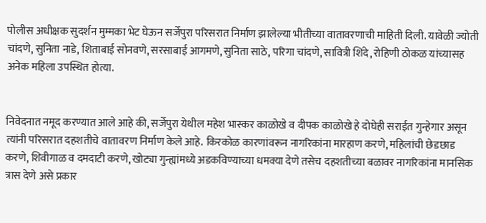पोलीस अधीक्षक सुदर्शन मुम्मका भेट घेऊन सर्जेपुरा परिसरात निर्माण झालेल्या भीतीच्या वातावरणाची माहिती दिली. यावेळी ज्योती चांदणे, सुनिता नाडे, शिताबाई सोनवणे, सरसाबाई आगमणे, सुनिता साठे, परिगा चांदणे, सावित्री शिंदे, रोहिणी ठोकळ यांच्यासह अनेक महिला उपस्थित होत्या.


निवेदनात नमूद करण्यात आले आहे की, सर्जेपुरा येथील महेश भास्कर काळोखे व दीपक काळोखे हे दोघेही सराईत गुन्हेगार असून त्यांनी परिसरात दहशतीचे वातावरण निर्माण केले आहे. किरकोळ कारणांवरून नागरिकांना मारहाण करणे, महिलांची छेडछाड करणे, शिवीगाळ व दमदाटी करणे, खोट्या गुन्ह्यांमध्ये अडकविण्याच्या धमक्या देणे तसेच दहशतीच्या बळावर नागरिकांना मानसिक त्रास देणे असे प्रकार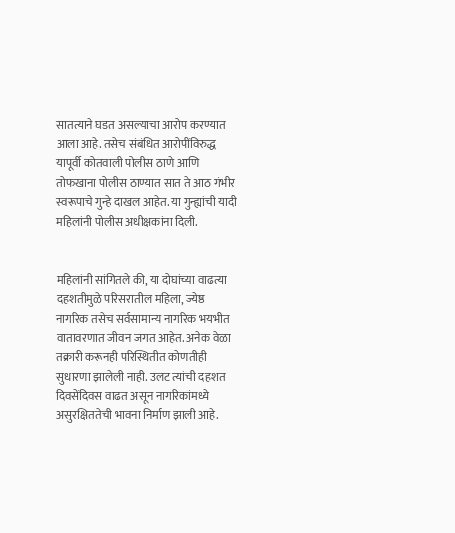सातत्याने घडत असल्याचा आरोप करण्यात आला आहे. तसेच संबंधित आरोपींविरुद्ध यापूर्वी कोतवाली पोलीस ठाणे आणि तोफखाना पोलीस ठाण्यात सात ते आठ गंभीर स्वरूपाचे गुन्हे दाखल आहेत. या गुन्ह्यांची यादी महिलांनी पोलीस अधीक्षकांना दिली.


महिलांनी सांगितले की, या दोघांच्या वाढत्या दहशतीमुळे परिसरातील महिला, ज्येष्ठ नागरिक तसेच सर्वसामान्य नागरिक भयभीत वातावरणात जीवन जगत आहेत. अनेक वेळा तक्रारी करूनही परिस्थितीत कोणतीही सुधारणा झालेली नाही. उलट त्यांची दहशत दिवसेंदिवस वाढत असून नागरिकांमध्ये असुरक्षिततेची भावना निर्माण झाली आहे.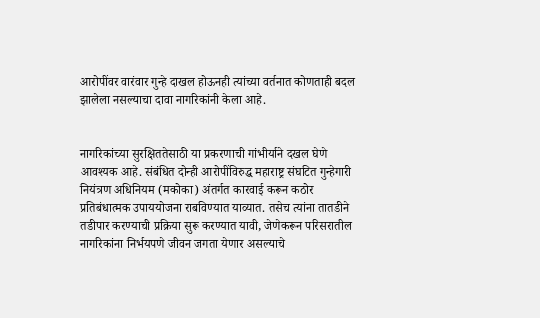आरोपींवर वारंवार गुन्हे दाखल होऊनही त्यांच्या वर्तनात कोणताही बदल झालेला नसल्याचा दावा नागरिकांनी केला आहे.


नागरिकांच्या सुरक्षिततेसाठी या प्रकरणाची गांभीर्याने दखल घेणे आवश्‍यक आहे. संबंधित दोन्ही आरोपींविरुद्ध महाराष्ट्र संघटित गुन्हेगारी नियंत्रण अधिनियम (मकोका) अंतर्गत कारवाई करून कठोर प्रतिबंधात्मक उपाययोजना राबविण्यात याव्यात. तसेच त्यांना तातडीने तडीपार करण्याची प्रक्रिया सुरू करण्यात यावी, जेणेकरून परिसरातील नागरिकांना निर्भयपणे जीवन जगता येणार असल्याचे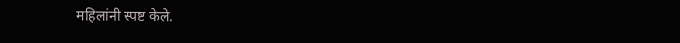महिलांनी स्पष्ट केले.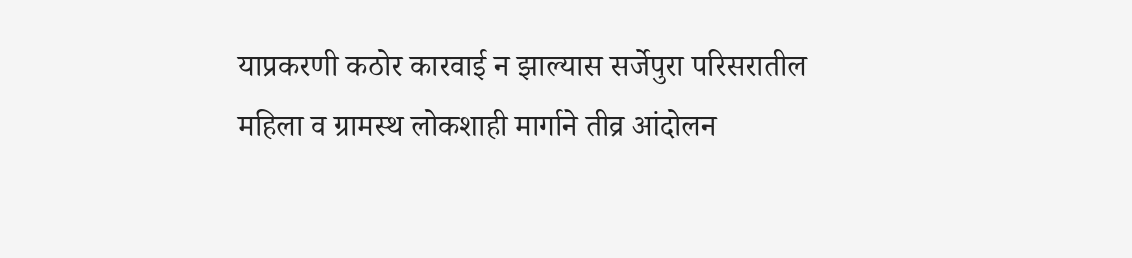याप्रकरणी कठोर कारवाई न झाल्यास सर्जेपुरा परिसरातील महिला व ग्रामस्थ लोकशाही मार्गाने तीव्र आंदोलन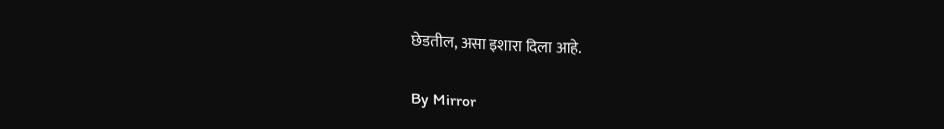छेडतील, असा इशारा दिला आहे.

By Mirror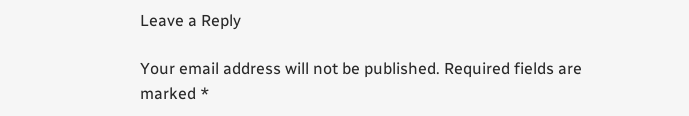Leave a Reply

Your email address will not be published. Required fields are marked *